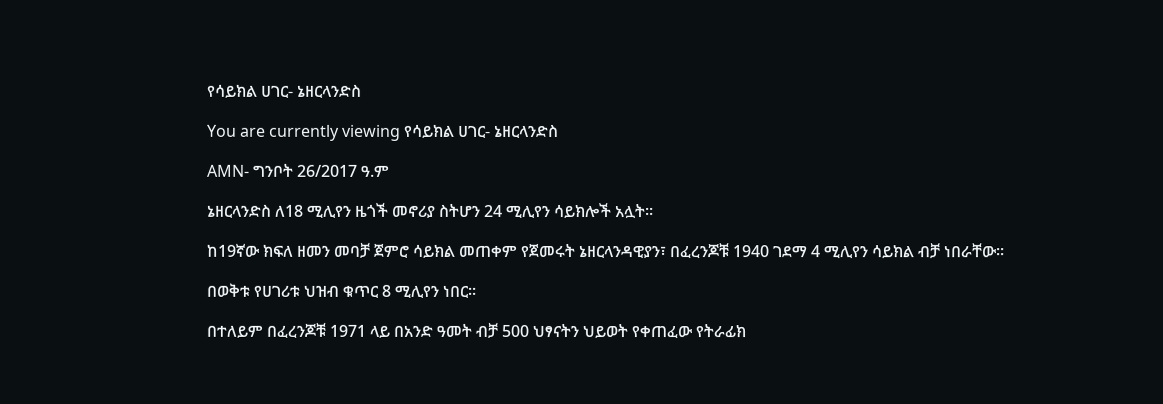የሳይክል ሀገር- ኔዘርላንድስ

You are currently viewing የሳይክል ሀገር- ኔዘርላንድስ

AMN- ግንቦት 26/2017 ዓ.ም

ኔዘርላንድስ ለ18 ሚሊየን ዜጎች መኖሪያ ስትሆን 24 ሚሊየን ሳይክሎች አሏት፡፡

ከ19ኛው ክፍለ ዘመን መባቻ ጀምሮ ሳይክል መጠቀም የጀመሩት ኔዘርላንዳዊያን፣ በፈረንጆቹ 1940 ገደማ 4 ሚሊየን ሳይክል ብቻ ነበራቸው፡፡

በወቅቱ የሀገሪቱ ህዝብ ቁጥር 8 ሚሊየን ነበር፡፡

በተለይም በፈረንጆቹ 1971 ላይ በአንድ ዓመት ብቻ 500 ህፃናትን ህይወት የቀጠፈው የትራፊክ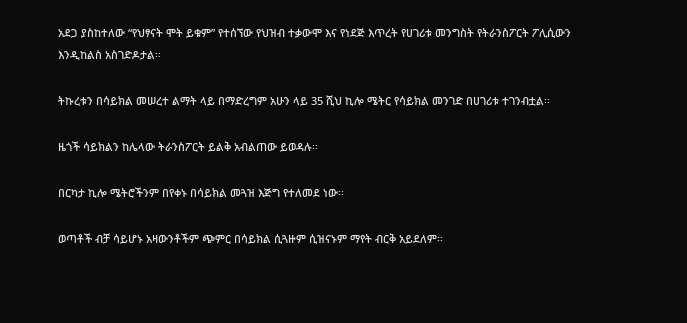አደጋ ያስከተለው “የህፃናት ሞት ይቁም” የተሰኘው የህዝብ ተቃውሞ እና የነደጅ እጥረት የሀገሪቱ መንግስት የትራንስፖርት ፖሊሲውን እንዲከልስ አስገድዶታል፡፡

ትኩረቱን በሳይክል መሠረተ ልማት ላይ በማድረግም አሁን ላይ 35 ሺህ ኪሎ ሜትር የሳይክል መንገድ በሀገሪቱ ተገንብቷል፡፡

ዜጎች ሳይክልን ከሌላው ትራንስፖርት ይልቅ አብልጠው ይወዳሉ፡፡

በርካታ ኪሎ ሜትሮችንም በየቀኑ በሳይክል መጓዝ እጅግ የተለመደ ነው፡፡

ወጣቶች ብቻ ሳይሆኑ አዛውንቶችም ጭምር በሳይክል ሲጓዙም ሲዝናኑም ማየት ብርቅ አይደለም፡፡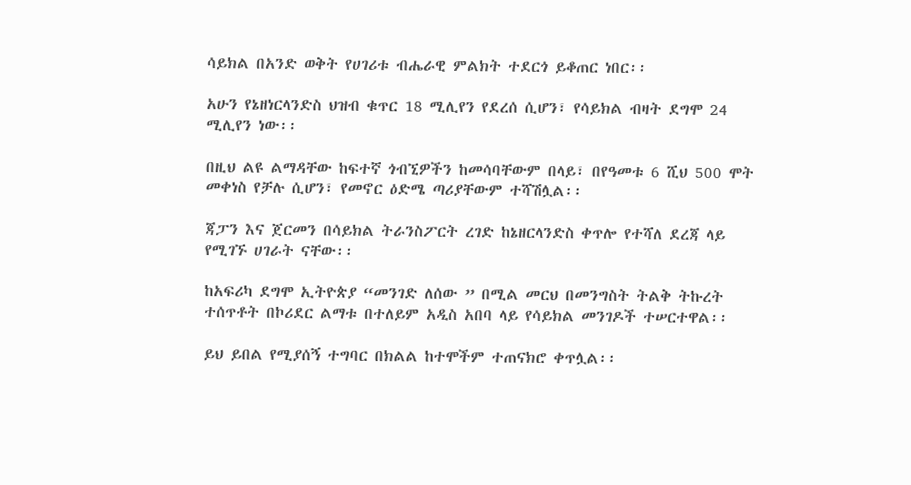ሳይክል በአንድ ወቅት የሀገሪቱ ብሔራዊ ምልክት ተደርጎ ይቆጠር ነበር፡፡

አሁን የኔዘነርላንድስ ህዝብ ቁጥር 18 ሚሊየን የደረሰ ሲሆን፣ የሳይክል ብዛት ደግሞ 24 ሚሊየን ነው፡፡

በዚህ ልዩ ልማዳቸው ከፍተኛ ጎብኚዎችን ከመሳባቸውም በላይ፣ በየዓመቱ 6 ሺህ 500 ሞት መቀነስ የቻሉ ሲሆን፣ የመኖር ዕድሜ ጣሪያቸውም ተሻሽሏል፡፡

ጃፓን እና ጀርመን በሳይክል ትራንስፖርት ረገድ ከኔዘርላንድስ ቀጥሎ የተሻለ ደረጃ ላይ የሚገኙ ሀገራት ናቸው፡፡

ከአፍሪካ ደግሞ ኢትዮጵያ “መንገድ ለሰው ” በሚል መርህ በመንግስት ትልቅ ትኩረት ተሰጥቶት በኮሪደር ልማቱ በተለይም አዲስ አበባ ላይ የሳይክል መንገዶች ተሠርተዋል፡፡

ይህ ይበል የሚያሰኝ ተግባር በክልል ከተሞችም ተጠናክሮ ቀጥሏል፡፡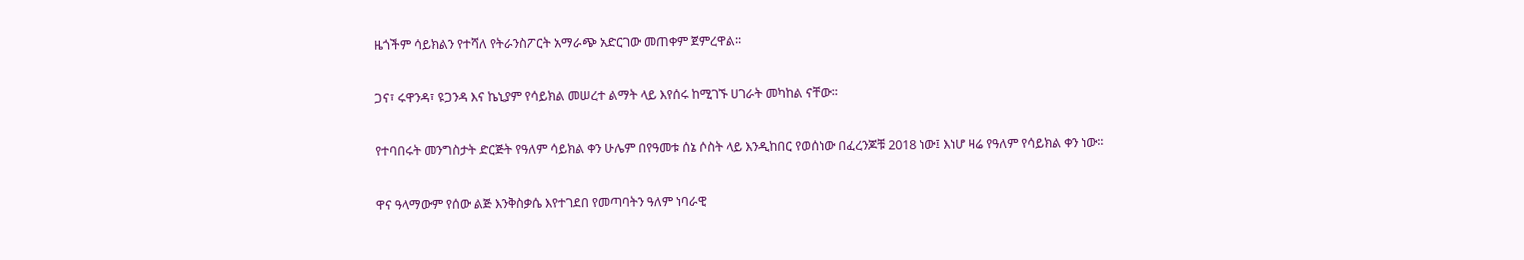ዜጎችም ሳይክልን የተሻለ የትራንስፖርት አማራጭ አድርገው መጠቀም ጀምረዋል፡፡

ጋና፣ ሩዋንዳ፣ ዩጋንዳ እና ኬኒያም የሳይክል መሠረተ ልማት ላይ እየሰሩ ከሚገኙ ሀገራት መካከል ናቸው፡፡

የተባበሩት መንግስታት ድርጅት የዓለም ሳይክል ቀን ሁሌም በየዓመቱ ሰኔ ሶስት ላይ እንዲከበር የወሰነው በፈረንጆቹ 2018 ነው፤ እነሆ ዛሬ የዓለም የሳይክል ቀን ነው፡፡

ዋና ዓላማውም የሰው ልጅ እንቅስቃሴ እየተገደበ የመጣባትን ዓለም ነባራዊ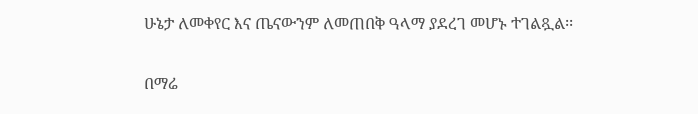ሁኔታ ለመቀየር እና ጤናውንም ለመጠበቅ ዓላማ ያደረገ መሆኑ ተገልጿል፡፡

በማሬ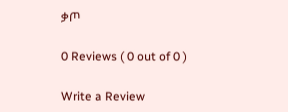ቃጦ

0 Reviews ( 0 out of 0 )

Write a Review